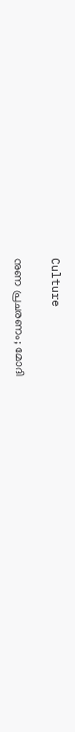Culture

നുണ പ്രചരണം; മോദി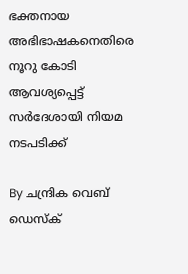ഭക്തനായ അഭിഭാഷകനെതിരെ നൂറു കോടി ആവശ്യപ്പെട്ട് സര്‍ദേശായി നിയമ നടപടിക്ക്

By ചന്ദ്രിക വെബ് ഡെസ്‌ക്‌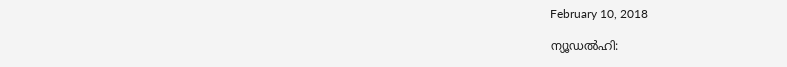February 10, 2018

ന്യൂഡല്‍ഹി: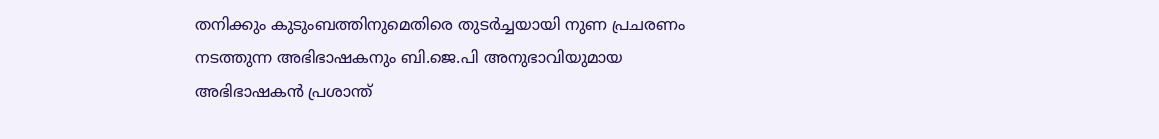തനിക്കും കുടുംബത്തിനുമെതിരെ തുടര്‍ച്ചയായി നുണ പ്രചരണം നടത്തുന്ന അഭിഭാഷകനും ബി.ജെ.പി അനുഭാവിയുമായ അഭിഭാഷകന്‍ പ്രശാന്ത്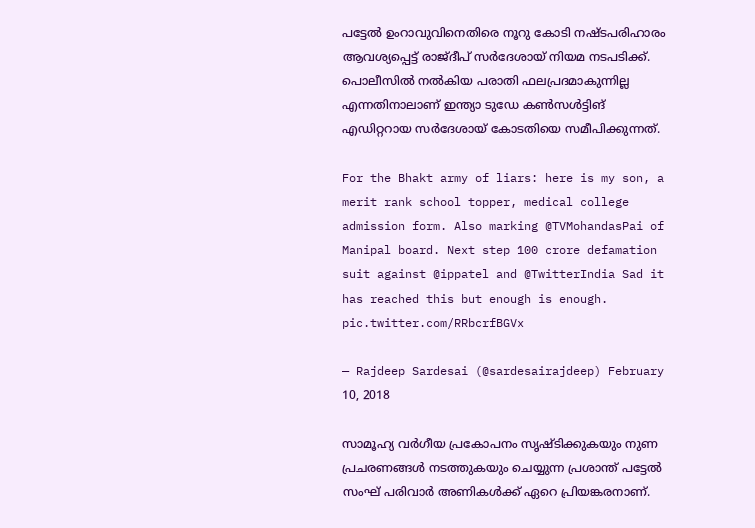പട്ടേല്‍ ഉംറാവുവിനെതിരെ നൂറു കോടി നഷ്ടപരിഹാരം ആവശ്യപ്പെട്ട് രാജ്ദീപ് സര്‍ദേശായ് നിയമ നടപടിക്ക്. പൊലീസില്‍ നല്‍കിയ പരാതി ഫലപ്രദമാകുന്നില്ല എന്നതിനാലാണ് ഇന്ത്യാ ടുഡേ കണ്‍സള്‍ട്ടിങ് എഡിറ്ററായ സര്‍ദേശായ് കോടതിയെ സമീപിക്കുന്നത്.

For the Bhakt army of liars: here is my son, a merit rank school topper, medical college admission form. Also marking @TVMohandasPai of Manipal board. Next step 100 crore defamation suit against @ippatel and @TwitterIndia Sad it has reached this but enough is enough. pic.twitter.com/RRbcrfBGVx

— Rajdeep Sardesai (@sardesairajdeep) February 10, 2018

സാമൂഹ്യ വര്‍ഗീയ പ്രകോപനം സൃഷ്ടിക്കുകയും നുണ പ്രചരണങ്ങള്‍ നടത്തുകയും ചെയ്യുന്ന പ്രശാന്ത് പട്ടേല്‍ സംഘ് പരിവാര്‍ അണികള്‍ക്ക് ഏറെ പ്രിയങ്കരനാണ്.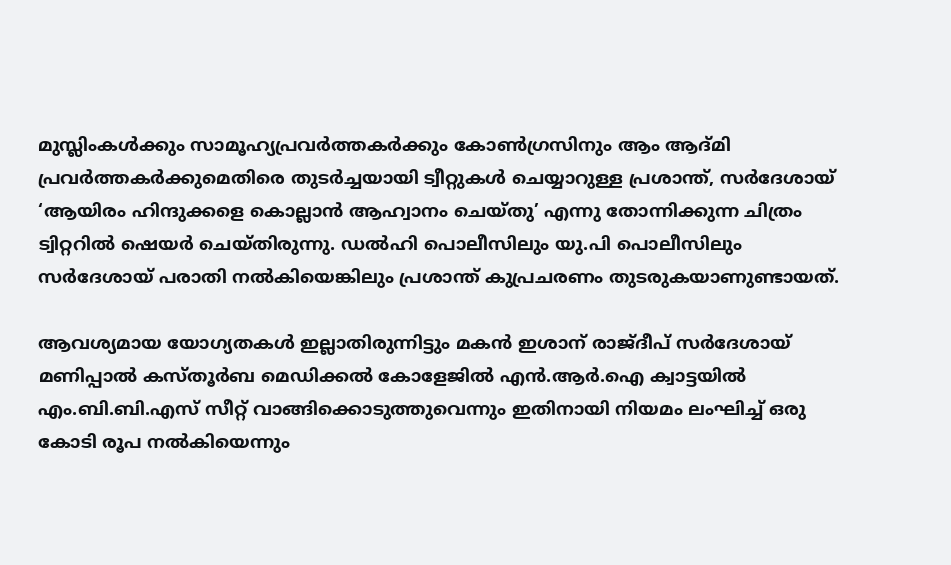മുസ്ലിംകള്‍ക്കും സാമൂഹ്യപ്രവര്‍ത്തകര്‍ക്കും കോണ്‍ഗ്രസിനും ആം ആദ്മി പ്രവര്‍ത്തകര്‍ക്കുമെതിരെ തുടര്‍ച്ചയായി ട്വീറ്റുകള്‍ ചെയ്യാറുള്ള പ്രശാന്ത്, സര്‍ദേശായ് ‘ആയിരം ഹിന്ദുക്കളെ കൊല്ലാന്‍ ആഹ്വാനം ചെയ്തു’ എന്നു തോന്നിക്കുന്ന ചിത്രം ട്വിറ്ററില്‍ ഷെയര്‍ ചെയ്തിരുന്നു. ഡല്‍ഹി പൊലീസിലും യു.പി പൊലീസിലും സര്‍ദേശായ് പരാതി നല്‍കിയെങ്കിലും പ്രശാന്ത് കുപ്രചരണം തുടരുകയാണുണ്ടായത്.

ആവശ്യമായ യോഗ്യതകള്‍ ഇല്ലാതിരുന്നിട്ടും മകന്‍ ഇശാന് രാജ്ദീപ് സര്‍ദേശായ് മണിപ്പാല്‍ കസ്തൂര്‍ബ മെഡിക്കല്‍ കോളേജില്‍ എന്‍.ആര്‍.ഐ ക്വാട്ടയില്‍ എം.ബി.ബി.എസ് സീറ്റ് വാങ്ങിക്കൊടുത്തുവെന്നും ഇതിനായി നിയമം ലംഘിച്ച് ഒരു കോടി രൂപ നല്‍കിയെന്നും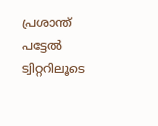പ്രശാന്ത് പട്ടേല്‍ ട്വിറ്ററിലൂടെ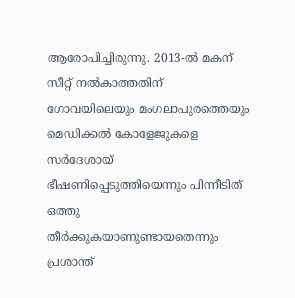ആരോപിച്ചിരുന്നു. 2013-ല്‍ മകന് സീറ്റ് നല്‍കാത്തതിന് ഗോവയിലെയും മംഗലാപുരത്തെയും മെഡിക്കല്‍ കോളേജുകളെ സര്‍ദേശായ് ഭീഷണിപ്പെടുത്തിയെന്നും പിന്നീടിത് ഒത്തു തീര്‍ക്കുകയാണുണ്ടായതെന്നും പ്രശാന്ത്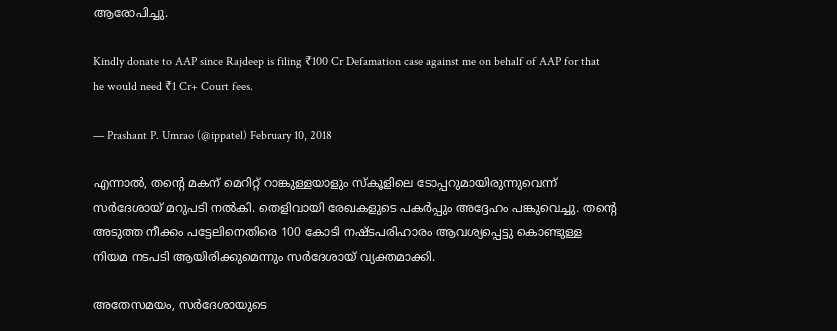ആരോപിച്ചു.

Kindly donate to AAP since Rajdeep is filing ₹100 Cr Defamation case against me on behalf of AAP for that he would need ₹1 Cr+ Court fees.

— Prashant P. Umrao (@ippatel) February 10, 2018

എന്നാല്‍, തന്റെ മകന് മെറിറ്റ് റാങ്കുള്ളയാളും സ്‌കൂളിലെ ടോപ്പറുമായിരുന്നുവെന്ന് സര്‍ദേശായ് മറുപടി നല്‍കി. തെളിവായി രേഖകളുടെ പകര്‍പ്പും അദ്ദേഹം പങ്കുവെച്ചു. തന്റെ അടുത്ത നീക്കം പട്ടേലിനെതിരെ 100 കോടി നഷ്ടപരിഹാരം ആവശ്യപ്പെട്ടു കൊണ്ടുള്ള നിയമ നടപടി ആയിരിക്കുമെന്നും സര്‍ദേശായ് വ്യക്തമാക്കി.

അതേസമയം, സര്‍ദേശായുടെ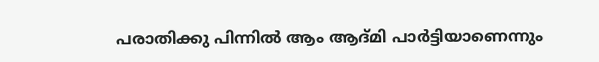പരാതിക്കു പിന്നില്‍ ആം ആദ്മി പാര്‍ട്ടിയാണെന്നും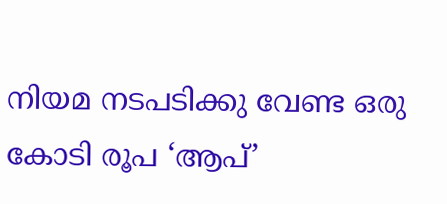നിയമ നടപടിക്കു വേണ്ട ഒരു കോടി രൂപ ‘ആപ്’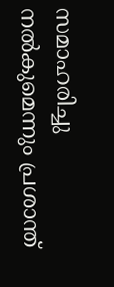സമാഹരിച്ചു നല്‍കുമെന്നും പ്രശാന്ത്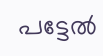പട്ടേല്‍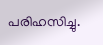പരിഹസിച്ചു.